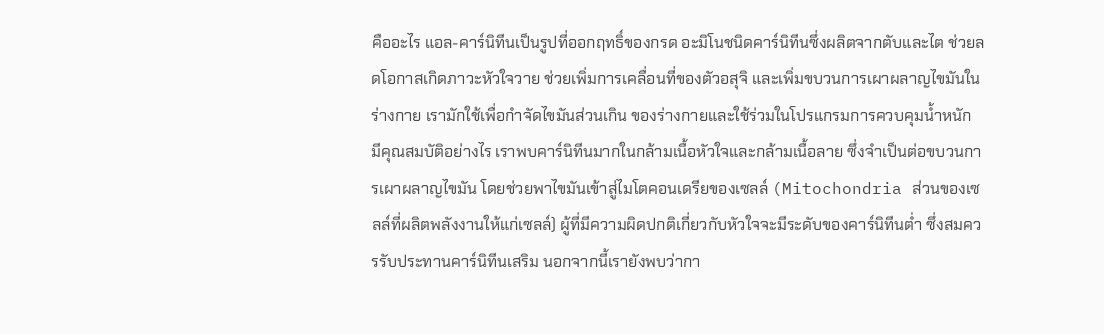คืออะไร แอล-คาร์นิทีนเป็นรูปที่ออกฤทธิ์ของกรด อะมิโนชนิดคาร์นิทีนซึ่งผลิตจากตับและไต ช่วยลดโอกาสเกิดภาวะหัวใจวาย ช่วยเพิ่มการเคลื่อนที่ของตัวอสุจิ และเพิ่มขบวนการเผาผลาญไขมันในร่างกาย เรามักใช้เพื่อกำจัดไขมันส่วนเกิน ของร่างกายและใช้ร่วมในโปรแกรมการควบคุมน้ำหนัก
มีคุณสมบัติอย่างไร เราพบคาร์นิทีนมากในกล้ามเนื้อหัวใจและกล้ามเนื้อลาย ซึ่งจำเป็นต่อขบวนการเผาผลาญไขมัน โดยช่วยพาไขมันเข้าสู่ไมโตคอนเดรียของเซลล์ (Mitochondria ส่วนของเซลล์ที่ผลิตพลังงานให้แก่เซลล์) ผู้ที่มีความผิดปกติเกี่ยวกับหัวใจจะมีระดับของคาร์นิทีนต่ำ ซึ่งสมควรรับประทานคาร์นิทีนเสริม นอกจากนี้เรายังพบว่ากา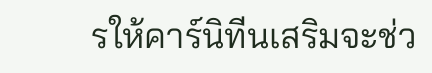รให้คาร์นิทีนเสริมจะช่ว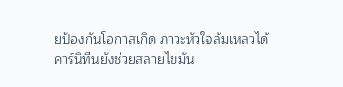ยป้องกันโอกาสเกิด ภาวะหัวใจล้มเหลวได้
คาร์นิทีนยังช่วยสลายไขมัน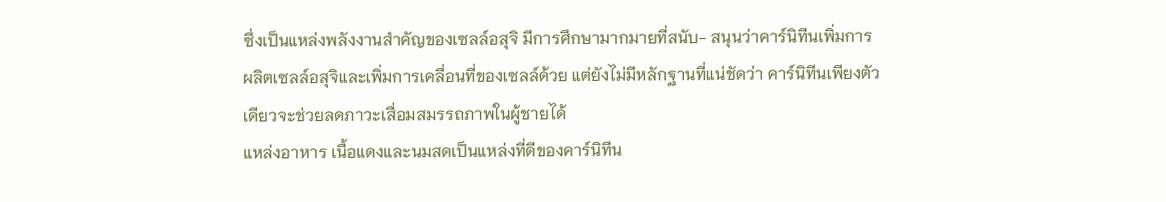ซึ่งเป็นแหล่งพลังงานสำคัญของเซลล์อสุจิ มีการศึกษามากมายที่สนับ- สนุนว่าคาร์นิทีนเพิ่มการผลิตเซลล์อสุจิและเพิ่มการเคลื่อนที่ของเซลล์ด้วย แต่ยังไม่มีหลักฐานที่แน่ชัดว่า คาร์นิทีนเพียงตัวเดียวจะช่วยลดภาวะเสื่อมสมรรถภาพในผู้ชายได้
แหล่งอาหาร เนื้อแดงและนมสดเป็นแหล่งที่ดีของคาร์นิทีน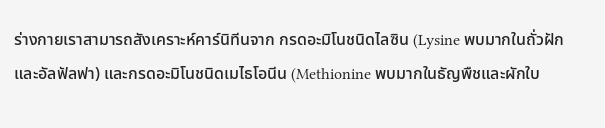ร่างกายเราสามารถสังเคราะห์คาร์นิทีนจาก กรดอะมิโนชนิดไลซิน (Lysine พบมากในถั่วฝักและอัลฟัลฟา) และกรดอะมิโนชนิดเมไธโอนีน (Methionine พบมากในธัญพืชและผักใบ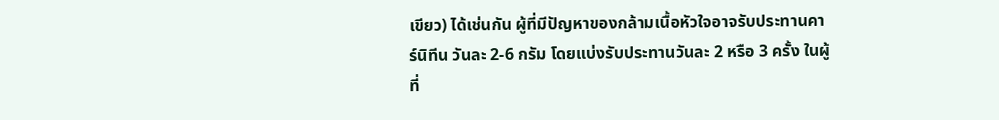เขียว) ได้เช่นกัน ผู้ที่มีปัญหาของกล้ามเนื้อหัวใจอาจรับประทานคาร์นิทีน วันละ 2-6 กรัม โดยแบ่งรับประทานวันละ 2 หรือ 3 ครั้ง ในผู้ที่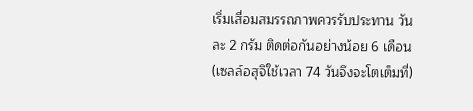เริ่มเสื่อมสมรรถภาพควรรับประทาน วันละ 2 กรัม ติดต่อกันอย่างน้อย 6 เดือน (เซลล์อสุจิใช้เวลา 74 วันจึงจะโตเต็มที่)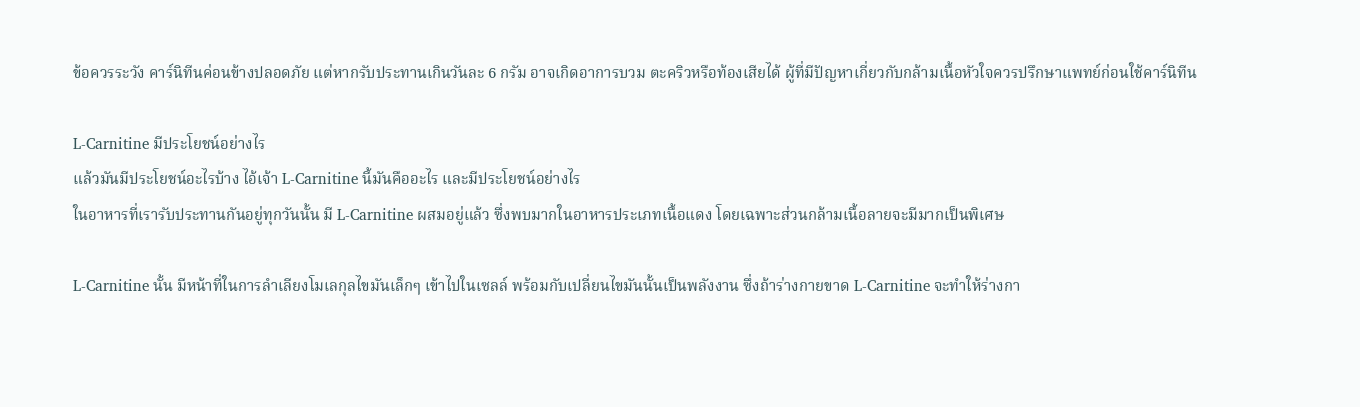ข้อควรระวัง คาร์นิทีนค่อนข้างปลอดภัย แต่หากรับประทานเกินวันละ 6 กรัม อาจเกิดอาการบวม ตะคริวหรือท้องเสียได้ ผู้ที่มีปัญหาเกี่ยวกับกล้ามเนื้อหัวใจควรปรึกษาแพทย์ก่อนใช้คาร์นิทีน

L-Carnitine มีประโยชน์อย่างไร
แล้วมันมีประโยชน์อะไรบ้าง ไอ้เจ้า L-Carnitine นี้มันคืออะไร และมีประโยชน์อย่างไร
ในอาหารที่เรารับประทานกันอยู่ทุกวันนั้น มี L-Carnitine ผสมอยู่แล้ว ซึ่งพบมากในอาหารประเภทเนื้อแดง โดยเฉพาะส่วนกล้ามเนื้อลายจะมีมากเป็นพิเศษ

L-Carnitine นั้น มีหน้าที่ในการลำเลียงโมเลกุลไขมันเล็กๆ เข้าไปในเซลล์ พร้อมกับเปลี่ยนไขมันนั้นเป็นพลังงาน ซึ่งถ้าร่างกายขาด L-Carnitine จะทำให้ร่างกา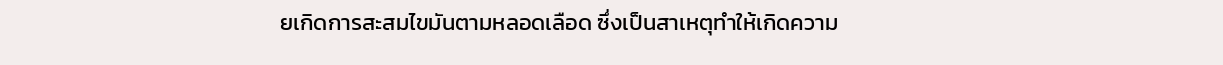ยเกิดการสะสมไขมันตามหลอดเลือด ซึ่งเป็นสาเหตุทำให้เกิดความ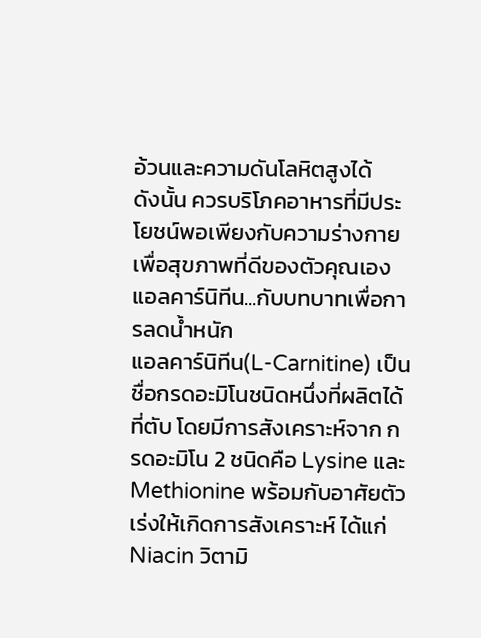อ้วนและความดันโลหิตสูงได้
ดังนั้น ควรบริโภคอาหารที่มีประโยชน์พอเพียงกับความร่างกาย เพื่อสุขภาพที่ดีของตัวคุณเอง
แอลคาร์นิทีน...กับบทบาทเพื่อการลดน้ำหนัก
แอลคาร์นิทีน(L-Carnitine) เป็นชื่อกรดอะมิโนชนิดหนึ่งที่ผลิตได้ที่ตับ โดยมีการสังเคราะห์จาก กรดอะมิโน 2 ชนิดคือ Lysine และ Methionine พร้อมกับอาศัยตัวเร่งให้เกิดการสังเคราะห์ ได้แก่ Niacin วิตามิ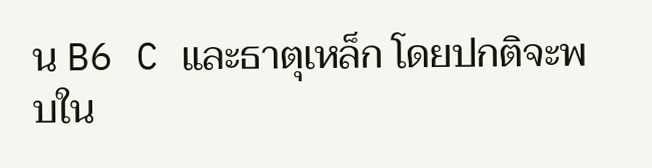น B6 C และธาตุเหล็ก โดยปกติจะพบใน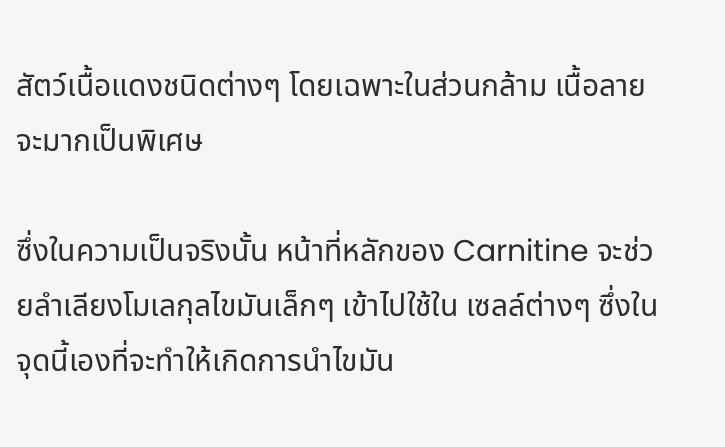สัตว์เนื้อแดงชนิดต่างๆ โดยเฉพาะในส่วนกล้าม เนื้อลายจะมากเป็นพิเศษ

ซึ่งในความเป็นจริงนั้น หน้าที่หลักของ Carnitine จะช่วยลำเลียงโมเลกุลไขมันเล็กๆ เข้าไปใช้ใน เซลล์ต่างๆ ซึ่งในจุดนี้เองที่จะทำให้เกิดการนำไขมัน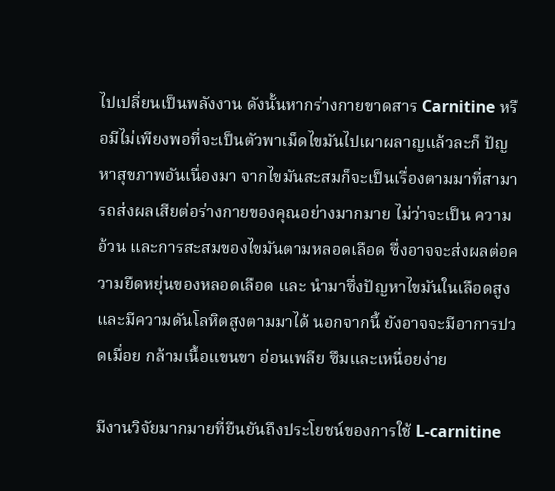ไปเปลี่ยนเป็นพลังงาน ดังนั้นหากร่างกายขาดสาร Carnitine หรือมีไม่เพียงพอที่จะเป็นตัวพาเม็ดไขมันไปเผาผลาญแล้วละก็ ปัญหาสุขภาพอันเนื่องมา จากไขมันสะสมก็จะเป็นเรื่องตามมาที่สามารถส่งผลเสียต่อร่างกายของคุณอย่างมากมาย ไม่ว่าจะเป็น ความอ้วน และการสะสมของไขมันตามหลอดเลือด ซึ่งอาจจะส่งผลต่อความยืดหยุ่นของหลอดเลือด และ นำมาซึ่งปัญหาไขมันในเลือดสูงและมีความดันโลหิตสูงตามมาได้ นอกจากนี้ ยังอาจจะมีอาการปวดเมื่อย กล้ามเนื้อแขนขา อ่อนเพลีย ซึมและเหนื่อยง่าย

มีงานวิจัยมากมายที่ยืนยันถึงประโยชน์ของการใช้ L-carnitine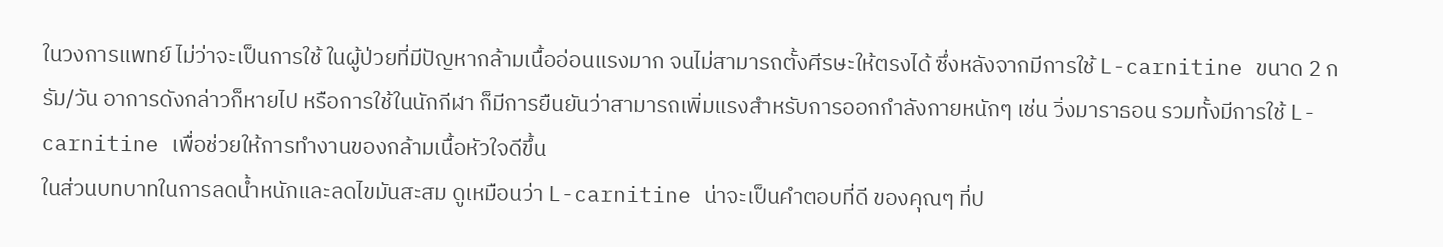ในวงการแพทย์ ไม่ว่าจะเป็นการใช้ ในผู้ป่วยที่มีปัญหากล้ามเนื้ออ่อนแรงมาก จนไม่สามารถตั้งศีรษะให้ตรงได้ ซึ่งหลังจากมีการใช้ L-carnitine ขนาด 2 กรัม/วัน อาการดังกล่าวก็หายไป หรือการใช้ในนักกีฬา ก็มีการยืนยันว่าสามารถเพิ่มแรงสำหรับการออกกำลังกายหนักๆ เช่น วิ่งมาราธอน รวมทั้งมีการใช้ L-carnitine เพื่อช่วยให้การทำงานของกล้ามเนื้อหัวใจดีขึ้น
ในส่วนบทบาทในการลดน้ำหนักและลดไขมันสะสม ดูเหมือนว่า L-carnitine น่าจะเป็นคำตอบที่ดี ของคุณๆ ที่ป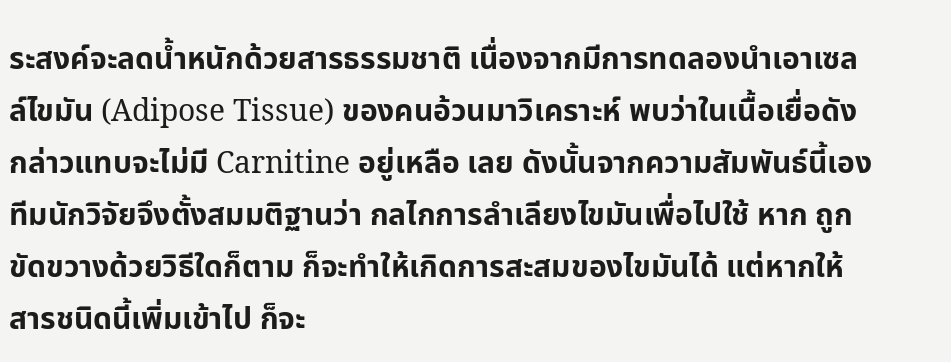ระสงค์จะลดน้ำหนักด้วยสารธรรมชาติ เนื่องจากมีการทดลองนำเอาเซลล์ไขมัน (Adipose Tissue) ของคนอ้วนมาวิเคราะห์ พบว่าในเนื้อเยื่อดังกล่าวแทบจะไม่มี Carnitine อยู่เหลือ เลย ดังนั้นจากความสัมพันธ์นี้เอง ทีมนักวิจัยจึงตั้งสมมติฐานว่า กลไกการลำเลียงไขมันเพื่อไปใช้ หาก ถูกขัดขวางด้วยวิธีใดก็ตาม ก็จะทำให้เกิดการสะสมของไขมันได้ แต่หากให้สารชนิดนี้เพิ่มเข้าไป ก็จะ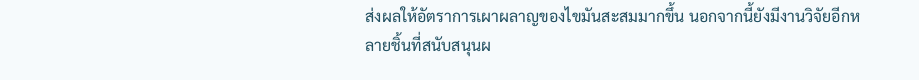ส่งผลให้อัตราการเผาผลาญของไขมันสะสมมากขึ้น นอกจากนี้ยังมีงานวิจัยอีกหลายชิ้นที่สนับสนุนผ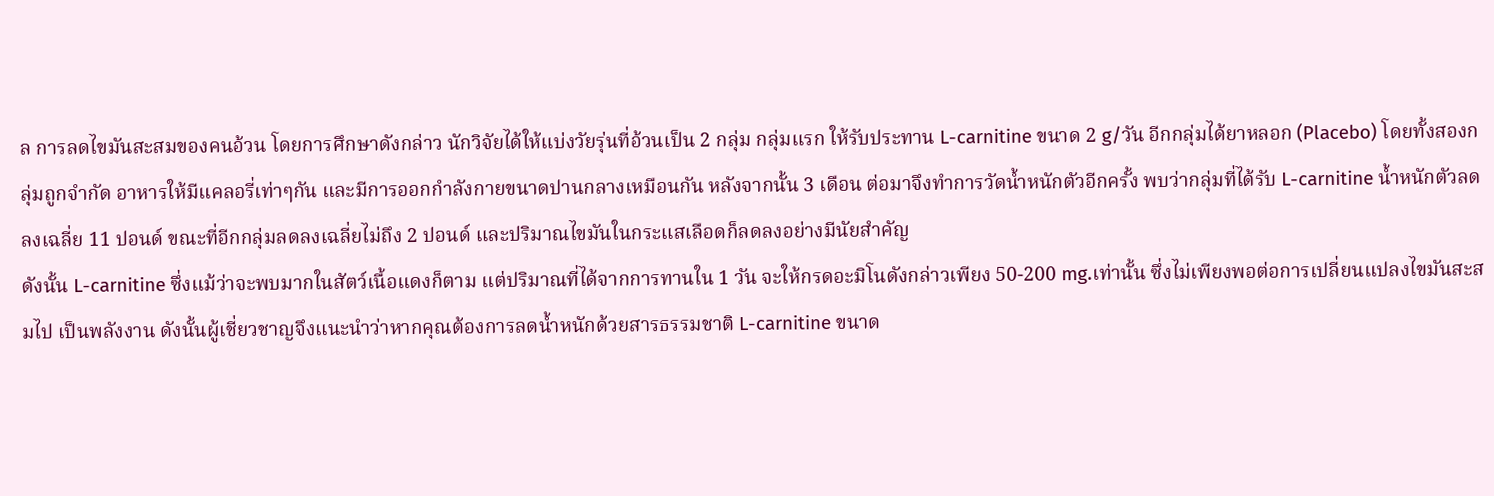ล การลดไขมันสะสมของคนอ้วน โดยการศึกษาดังกล่าว นักวิจัยได้ให้แบ่งวัยรุ่นที่อ้วนเป็น 2 กลุ่ม กลุ่มแรก ให้รับประทาน L-carnitine ขนาด 2 g/วัน อีกกลุ่มได้ยาหลอก (Placebo) โดยทั้งสองกลุ่มถูกจำกัด อาหารให้มีแคลอรี่เท่าๆกัน และมีการออกกำลังกายขนาดปานกลางเหมือนกัน หลังจากนั้น 3 เดือน ต่อมาจึงทำการวัดน้ำหนักตัวอีกครั้ง พบว่ากลุ่มที่ได้รับ L-carnitine น้ำหนักตัวลดลงเฉลี่ย 11 ปอนด์ ขณะที่อีกกลุ่มลดลงเฉลี่ยไม่ถึง 2 ปอนด์ และปริมาณไขมันในกระแสเลือดก็ลดลงอย่างมีนัยสำคัญ
ดังนั้น L-carnitine ซึ่งแม้ว่าจะพบมากในสัตว์เนื้อแดงก็ตาม แต่ปริมาณที่ได้จากการทานใน 1 วัน จะให้กรดอะมิโนดังกล่าวเพียง 50-200 mg.เท่านั้น ซึ่งไม่เพียงพอต่อการเปลี่ยนแปลงไขมันสะสมไป เป็นพลังงาน ดังนั้นผู้เชี่ยวชาญจึงแนะนำว่าหากคุณต้องการลดน้ำหนักด้วยสารธรรมชาติ L-carnitine ขนาด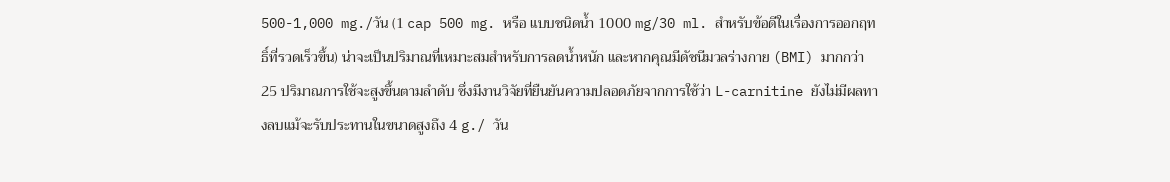500-1,000 mg./วัน (1 cap 500 mg. หรือ แบบชนิดน้ำ 1000 mg/30 ml. สำหรับข้อดีในเรื่องการออกฤทธิ์ที่รวดเร็วขึ้น) น่าจะเป็นปริมาณที่เหมาะสมสำหรับการลดน้ำหนัก และหากคุณมีดัชนีมวลร่างกาย (BMI) มากกว่า 25 ปริมาณการใช้จะสูงขึ้นตามลำดับ ซึ่งมีงานวิจัยที่ยืนยันความปลอดภัยจากการใช้ว่า L-carnitine ยังไม่มีผลทางลบแม้จะรับประทานในขนาดสูงถึง 4 g./ วัน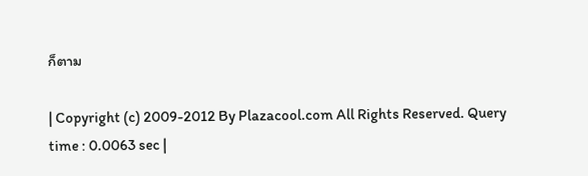ก็ตาม

| Copyright (c) 2009-2012 By Plazacool.com All Rights Reserved. Query time : 0.0063 sec |